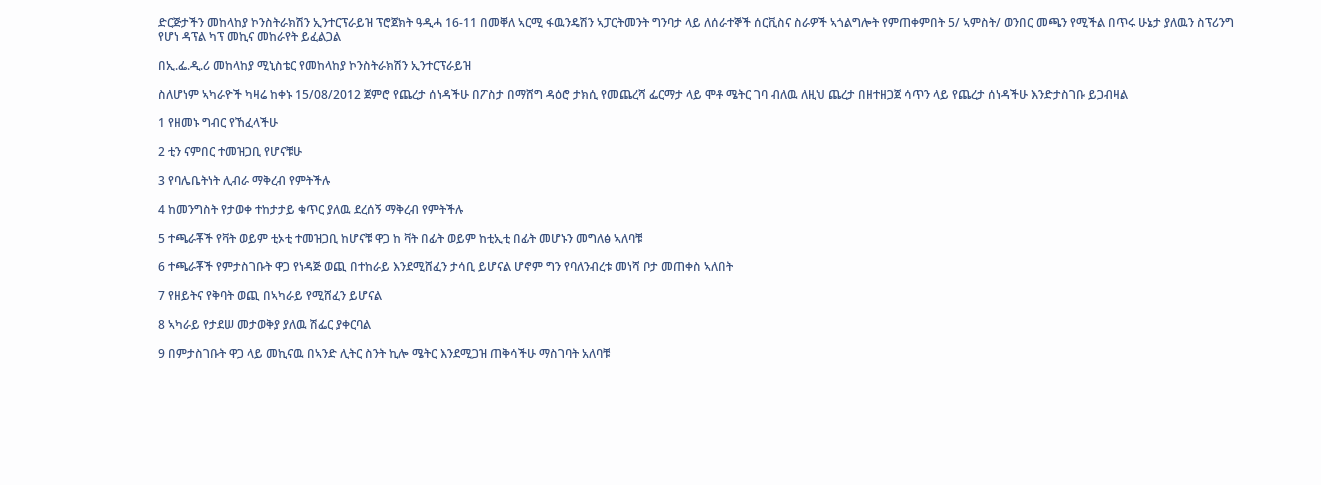ድርጅታችን መከላከያ ኮንስትራክሽን ኢንተርፕራይዝ ፕሮጀክት ዓዲሓ 16-11 በመቐለ ኣርሚ ፋዉንዴሽን ኣፓርትመንት ግንባታ ላይ ለሰራተኞች ሰርቪስና ስራዎች ኣጎልግሎት የምጠቀምበት 5/ ኣምስት/ ወንበር መጫን የሚችል በጥሩ ሁኔታ ያለዉን ስፕሪንግ የሆነ ዳፕል ካፕ መኪና መከራየት ይፈልጋል

በኢ.ፌ.ዲ.ሪ መከላከያ ሚኒስቴር የመከላከያ ኮንስትራክሽን ኢንተርፕራይዝ

ስለሆነም ኣካራዮች ካዛሬ ከቀኑ 15/08/2012 ጀምሮ የጨረታ ሰነዳችሁ በፖስታ በማሸግ ዳዕሮ ታክሲ የመጨረሻ ፌርማታ ላይ ሞቶ ሜትር ገባ ብለዉ ለዚህ ጨረታ በዘተዘጋጀ ሳጥን ላይ የጨረታ ሰነዳችሁ እንድታስገቡ ይጋብዛል

1 የዘመኑ ግብር የኸፈላችሁ

2 ቲን ናምበር ተመዝጋቢ የሆናቹሁ

3 የባሌቤትነት ሊብራ ማቅረብ የምትችሉ

4 ከመንግስት የታወቀ ተከታታይ ቁጥር ያለዉ ደረሰኝ ማቅረብ የምትችሉ

5 ተጫራቾች የቫት ወይም ቲኦቲ ተመዝጋቢ ከሆናቹ ዋጋ ከ ቫት በፊት ወይም ከቲኢቲ በፊት መሆኑን መግለፅ ኣለባቹ

6 ተጫራቾች የምታስገቡት ዋጋ የነዳጅ ወጪ በተከራይ እንደሚሸፈን ታሳቢ ይሆናል ሆኖም ግን የባለንብረቱ መነሻ ቦታ መጠቀስ ኣለበት

7 የዘይትና የቅባት ወጪ በኣካራይ የሚሸፈን ይሆናል

8 ኣካራይ የታደሠ መታወቅያ ያለዉ ሽፌር ያቀርባል

9 በምታስገቡት ዋጋ ላይ መኪናዉ በኣንድ ሊትር ስንት ኪሎ ሜትር እንደሚጋዝ ጠቅሳችሁ ማስገባት አለባቹ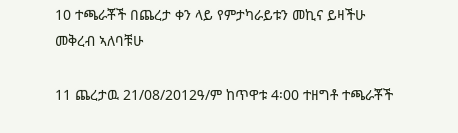10 ተጫራቾች በጨረታ ቀን ላይ የምታካራይቱን መኪና ይዛችሁ መቅረብ ኣለባቹሁ

11 ጨረታዉ 21/08/2012ዓ/ም ከጥዋቱ 4፡00 ተዘግቶ ተጫራቾች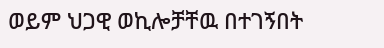ወይም ህጋዊ ወኪሎቻቸዉ በተገኝበት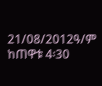21/08/2012ዓ/ም ከጠዋቱ 4፡30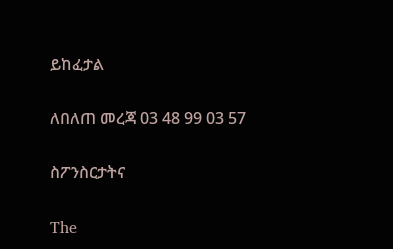ይከፈታል

ለበለጠ መረጃ 03 48 99 03 57

ስፖንስርታትና

The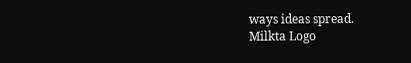ways ideas spread.
Milkta Logo